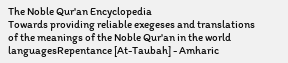The Noble Qur'an Encyclopedia
Towards providing reliable exegeses and translations of the meanings of the Noble Qur'an in the world languagesRepentance [At-Taubah] - Amharic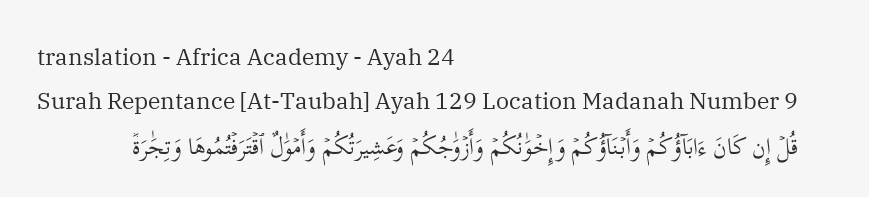translation - Africa Academy - Ayah 24
Surah Repentance [At-Taubah] Ayah 129 Location Madanah Number 9
قُلۡ إِن كَانَ ءَابَآؤُكُمۡ وَأَبۡنَآؤُكُمۡ وَإِخۡوَٰنُكُمۡ وَأَزۡوَٰجُكُمۡ وَعَشِيرَتُكُمۡ وَأَمۡوَٰلٌ ٱقۡتَرَفۡتُمُوهَا وَتِجَٰرَةٞ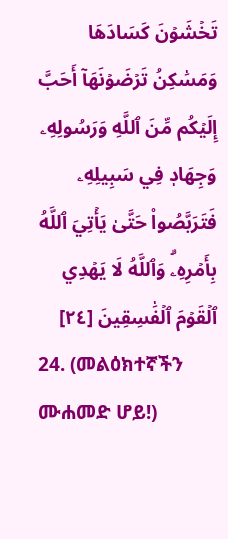تَخۡشَوۡنَ كَسَادَهَا وَمَسَٰكِنُ تَرۡضَوۡنَهَآ أَحَبَّ إِلَيۡكُم مِّنَ ٱللَّهِ وَرَسُولِهِۦ وَجِهَادٖ فِي سَبِيلِهِۦ فَتَرَبَّصُواْ حَتَّىٰ يَأۡتِيَ ٱللَّهُ بِأَمۡرِهِۦۗ وَٱللَّهُ لَا يَهۡدِي ٱلۡقَوۡمَ ٱلۡفَٰسِقِينَ [٢٤]
24. (መልዕክተኛችን ሙሐመድ ሆይ!)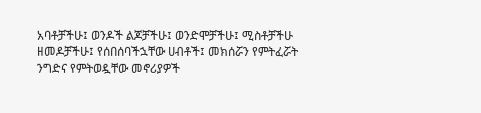አባቶቻችሁ፤ ወንዶች ልጆቻችሁ፤ ወንድሞቻችሁ፤ ሚስቶቻችሁ ዘመዶቻችሁ፤ የሰበሰባችኋቸው ሀብቶች፤ መክሰሯን የምትፈሯት ንግድና የምትወዷቸው መኖሪያዎች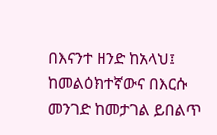በእናንተ ዘንድ ከአላህ፤ ከመልዕክተኛውና በእርሱ መንገድ ከመታገል ይበልጥ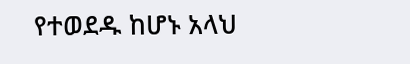የተወደዱ ከሆኑ አላህ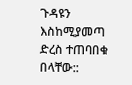ጉዳዩን እስከሚያመጣ ድረስ ተጠባበቁ በላቸው::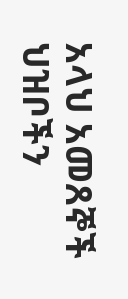አላህ አመጸኞች ህዝቦችን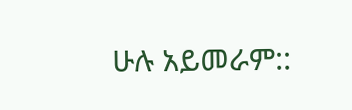ሁሉ አይመራም::